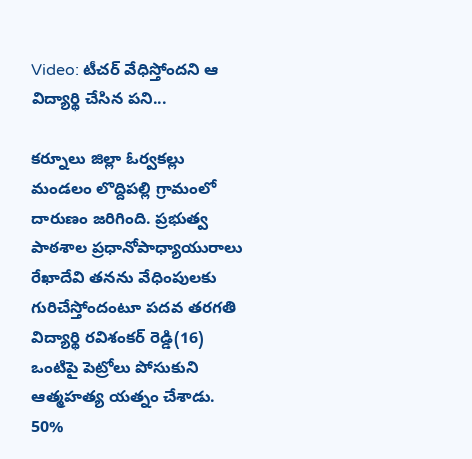Video: టీచర్ వేధిస్తోందని ఆ విద్యార్థి చేసిన పని...

కర్నూలు జిల్లా ఓర్వకల్లు మండలం లొద్దిపల్లి గ్రామంలో దారుణం జరిగింది. ప్రభుత్వ  పాఠశాల ప్రధానోపాధ్యాయురాలు రేఖాదేవి తనను వేధింపులకు గురిచేస్తోందంటూ పదవ తరగతి విద్యార్థి రవిశంకర్ రెడ్డి(16) ఒంటిపై పెట్రోలు పోసుకుని ఆత్మహత్య యత్నం చేశాడు.  50%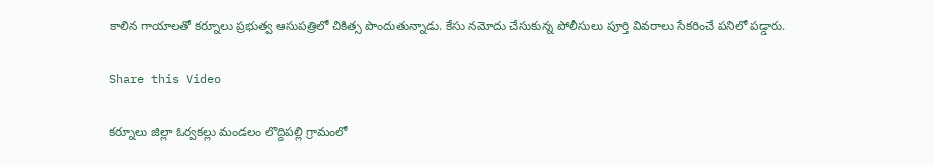కాలిన గాయాలతో కర్నూలు ప్రభుత్వ ఆసుపత్రిలో చికిత్స పొందుతున్నాడు. కేసు నమోదు చేసుకున్న పోలీసులు పూర్తి వివరాలు సేకరించే పనిలో పడ్డారు.

Share this Video

కర్నూలు జిల్లా ఓర్వకల్లు మండలం లొద్దిపల్లి గ్రామంలో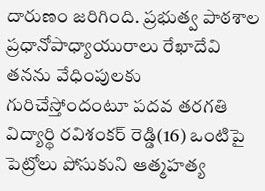దారుణం జరిగింది. ప్రభుత్వ పాఠశాల ప్రధానోపాధ్యాయురాలు రేఖాదేవి తనను వేధింపులకు గురిచేస్తోందంటూ పదవ తరగతి విద్యార్థి రవిశంకర్ రెడ్డి(16) ఒంటిపై పెట్రోలు పోసుకుని ఆత్మహత్య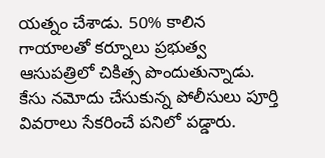యత్నం చేశాడు. 50% కాలిన గాయాలతో కర్నూలు ప్రభుత్వ ఆసుపత్రిలో చికిత్స పొందుతున్నాడు. కేసు నమోదు చేసుకున్న పోలీసులు పూర్తి వివరాలు సేకరించే పనిలో పడ్డారు.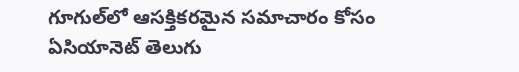గూగుల్‌లో ఆసక్తికరమైన సమాచారం కోసం ఏసియానెట్ తెలుగు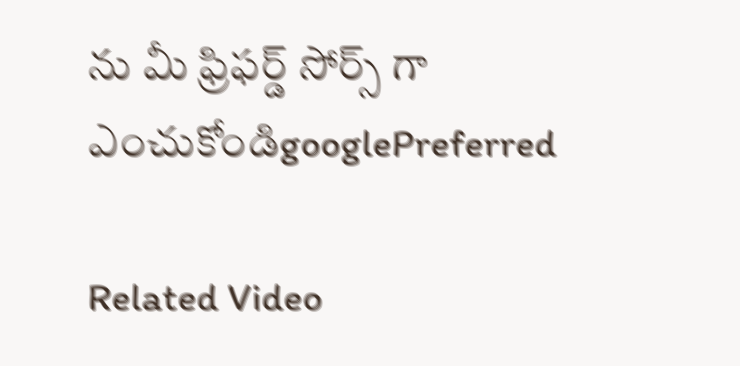ను మీ ఫ్రిఫర్డ్ సోర్స్ గా ఎంచుకోండిgooglePreferred

Related Video